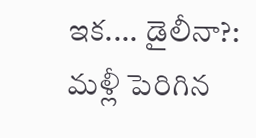ఇక.... డైలీనా?: మళ్లీ పెరిగిన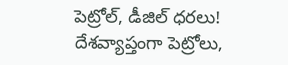పెట్రోల్, డీజిల్ ధరలు!
దేశవ్యాప్తంగా పెట్రోలు,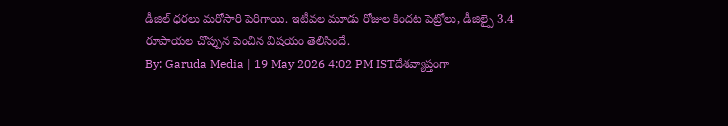డీజిల్ ధరలు మరోసారి పెరిగాయి. ఇటీవల మూడు రోజుల కిందట పెట్రోలు, డీజిల్పై 3.4 రూపాయల చొప్పున పెంచిన విషయం తెలిసిందే.
By: Garuda Media | 19 May 2026 4:02 PM ISTదేశవ్యాప్తంగా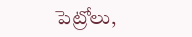పెట్రోలు,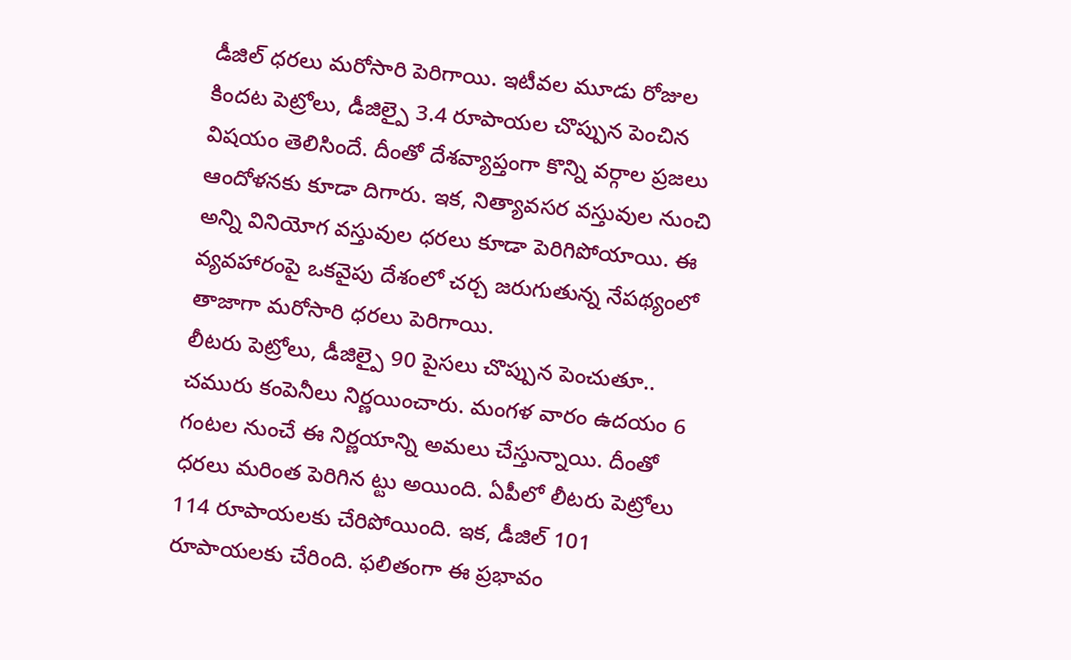డీజిల్ ధరలు మరోసారి పెరిగాయి. ఇటీవల మూడు రోజుల కిందట పెట్రోలు, డీజిల్పై 3.4 రూపాయల చొప్పున పెంచిన విషయం తెలిసిందే. దీంతో దేశవ్యాప్తంగా కొన్ని వర్గాల ప్రజలు ఆందోళనకు కూడా దిగారు. ఇక, నిత్యావసర వస్తువుల నుంచి అన్ని వినియోగ వస్తువుల ధరలు కూడా పెరిగిపోయాయి. ఈ వ్యవహారంపై ఒకవైపు దేశంలో చర్చ జరుగుతున్న నేపథ్యంలో తాజాగా మరోసారి ధరలు పెరిగాయి.
లీటరు పెట్రోలు, డీజిల్పై 90 పైసలు చొప్పున పెంచుతూ.. చమురు కంపెనీలు నిర్ణయించారు. మంగళ వారం ఉదయం 6 గంటల నుంచే ఈ నిర్ణయాన్ని అమలు చేస్తున్నాయి. దీంతో ధరలు మరింత పెరిగిన ట్టు అయింది. ఏపీలో లీటరు పెట్రోలు 114 రూపాయలకు చేరిపోయింది. ఇక, డీజిల్ 101 రూపాయలకు చేరింది. ఫలితంగా ఈ ప్రభావం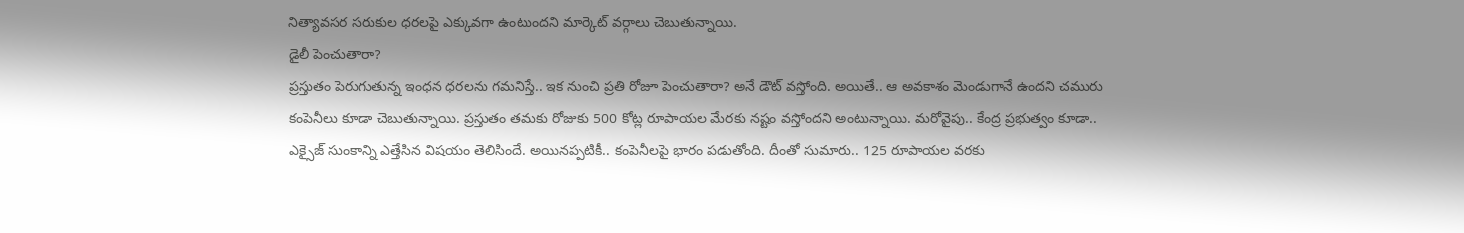నిత్యావసర సరుకుల ధరలపై ఎక్కువగా ఉంటుందని మార్కెట్ వర్గాలు చెబుతున్నాయి.
డైలీ పెంచుతారా?
ప్రస్తుతం పెరుగుతున్న ఇంధన ధరలను గమనిస్తే.. ఇక నుంచి ప్రతి రోజూ పెంచుతారా? అనే డౌట్ వస్తోంది. అయితే.. ఆ అవకాశం మెండుగానే ఉందని చమురు కంపెనీలు కూడా చెబుతున్నాయి. ప్రస్తుతం తమకు రోజుకు 500 కోట్ల రూపాయల మేరకు నష్టం వస్తోందని అంటున్నాయి. మరోవైపు.. కేంద్ర ప్రభుత్వం కూడా.. ఎక్సైజ్ సుంకాన్ని ఎత్తేసిన విషయం తెలిసిందే. అయినప్పటికీ.. కంపెనీలపై భారం పడుతోంది. దీంతో సుమారు.. 125 రూపాయల వరకు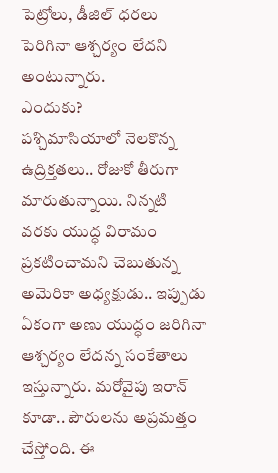పెట్రోలు, డీజిల్ ధరలు పెరిగినా ఆశ్చర్యం లేదని అంటున్నారు.
ఎందుకు?
పశ్చిమాసియాలో నెలకొన్న ఉద్రిక్తతలు.. రోజుకో తీరుగా మారుతున్నాయి. నిన్నటి వరకు యుద్ధ విరామం ప్రకటించామని చెబుతున్న అమెరికా అధ్యక్షుడు.. ఇప్పుడు ఏకంగా అణు యుద్ధం జరిగినా ఆశ్చర్యం లేదన్న సంకేతాలు ఇస్తున్నారు. మరోవైపు ఇరాన్ కూడా.. పౌరులను అప్రమత్తం చేస్తోంది. ఈ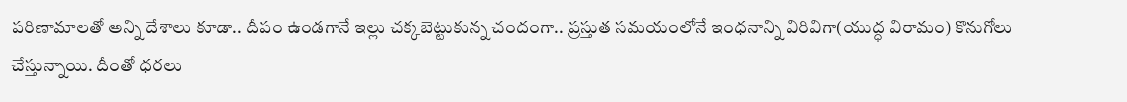పరిణామాలతో అన్ని దేశాలు కూడా.. దీపం ఉండగానే ఇల్లు చక్కబెట్టుకున్న చందంగా.. ప్రస్తుత సమయంలోనే ఇంధనాన్ని విరివిగా(యుద్ధ విరామం) కొనుగోలు చేస్తున్నాయి. దీంతో ధరలు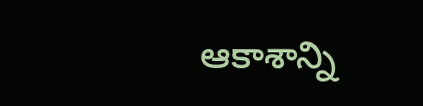ఆకాశాన్ని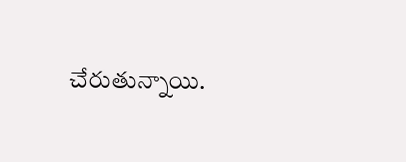చేరుతున్నాయి.